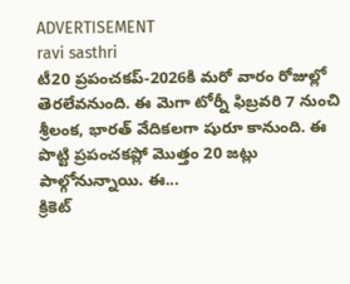ADVERTISEMENT
ravi sasthri
టీ20 ప్రపంచకప్-2026కి మరో వారం రోజుల్లో తెరలేవనుంది. ఈ మెగా టోర్నీ ఫిబ్రవరి 7 నుంచి శ్రీలంక, భారత్ వేదికలగా షురూ కానుంది. ఈ పొట్టి ప్రపంచకప్లో మొత్తం 20 జట్లు పాల్గోనున్నాయి. ఈ...
క్రికెట్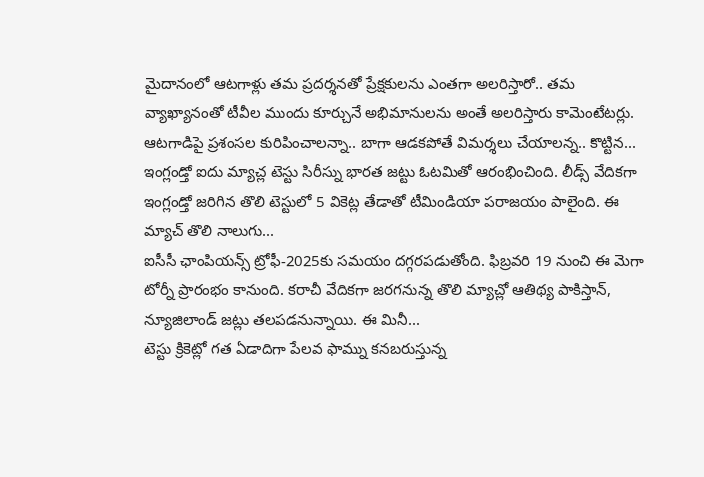మైదానంలో ఆటగాళ్లు తమ ప్రదర్శనతో ప్రేక్షకులను ఎంతగా అలరిస్తారో.. తమ వ్యాఖ్యానంతో టీవీల ముందు కూర్చునే అభిమానులను అంతే అలరిస్తారు కామెంటేటర్లు. ఆటగాడిపై ప్రశంసల కురిపించాలన్నా.. బాగా ఆడకపోతే విమర్శలు చేయాలన్న.. కొట్టిన...
ఇంగ్లండ్తో ఐదు మ్యాచ్ల టెస్టు సిరీస్ను భారత జట్టు ఓటమితో ఆరంభించింది. లీడ్స్ వేదికగా ఇంగ్లండ్తో జరిగిన తొలి టెస్టులో 5 వికెట్ల తేడాతో టీమిండియా పరాజయం పాలైంది. ఈ మ్యాచ్ తొలి నాలుగు...
ఐసీసీ ఛాంపియన్స్ ట్రోఫీ-2025కు సమయం దగ్గరపడుతోంది. ఫిబ్రవరి 19 నుంచి ఈ మెగా టోర్నీ ప్రారంభం కానుంది. కరాచీ వేదికగా జరగనున్న తొలి మ్యాచ్లో ఆతిథ్య పాకిస్తాన్, న్యూజిలాండ్ జట్లు తలపడనున్నాయి. ఈ మినీ...
టెస్టు క్రికెట్లో గత ఏడాదిగా పేలవ ఫామ్ను కనబరుస్తున్న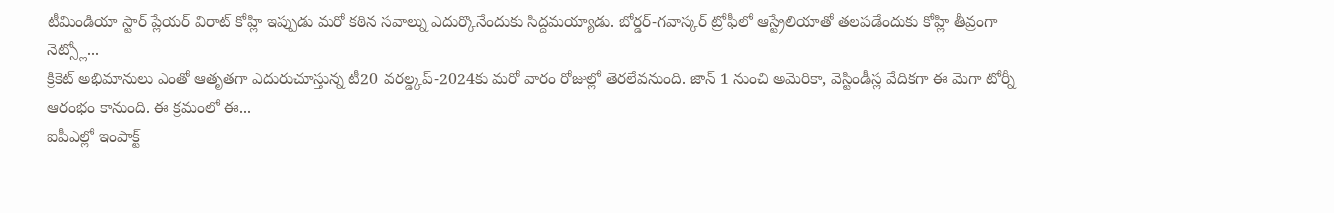టీమిండియా స్టార్ ప్లేయర్ విరాట్ కోహ్లి ఇప్పుడు మరో కఠిన సవాల్ను ఎదుర్కొనేందుకు సిద్దమయ్యాడు. బోర్డర్-గవాస్కర్ ట్రోఫీలో ఆస్ట్రేలియాతో తలపడేందుకు కోహ్లి తీవ్రంగా నెట్స్లో...
క్రికెట్ అభిమానులు ఎంతో ఆతృతగా ఎదురుచూస్తున్న టీ20 వరల్డ్కప్-2024కు మరో వారం రోజుల్లో తెరలేవనుంది. జాన్ 1 నుంచి అమెరికా, వెస్టిండీస్ల వేదికగా ఈ మెగా టోర్నీ ఆరంభం కానుంది. ఈ క్రమంలో ఈ...
ఐపీఎల్లో ఇంపాక్ట్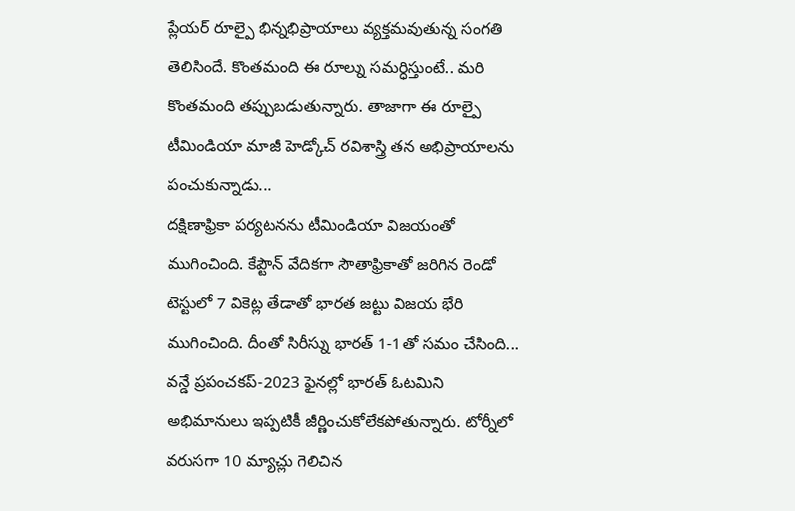ప్లేయర్ రూల్పై భిన్నభిప్రాయాలు వ్యక్తమవుతున్న సంగతి తెలిసిందే. కొంతమంది ఈ రూల్ను సమర్ధిస్తుంటే.. మరి కొంతమంది తప్పుబడుతున్నారు. తాజాగా ఈ రూల్పై టీమిండియా మాజీ హెడ్కోచ్ రవిశాస్త్రి తన అభిప్రాయాలను పంచుకున్నాడు...
దక్షిణాఫ్రికా పర్యటనను టీమిండియా విజయంతో ముగించింది. కేప్టౌన్ వేదికగా సౌతాఫ్రికాతో జరిగిన రెండో టెస్టులో 7 వికెట్ల తేడాతో భారత జట్టు విజయ భేరి ముగించింది. దీంతో సిరీస్ను భారత్ 1-1తో సమం చేసింది...
వన్డే ప్రపంచకప్-2023 ఫైనల్లో భారత్ ఓటమిని అభిమానులు ఇప్పటికీ జీర్ణించుకోలేకపోతున్నారు. టోర్నీలో వరుసగా 10 మ్యాచ్లు గెలిచిన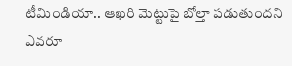టీమిండియా.. ఆఖరి మెట్టుపై బోల్తా పడుతుందని ఎవరూ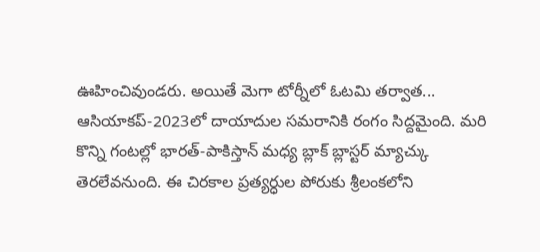ఊహించివుండరు. అయితే మెగా టోర్నీలో ఓటమి తర్వాత...
ఆసియాకప్-2023లో దాయాదుల సమరానికి రంగం సిద్దమైంది. మరి కొన్ని గంటల్లో భారత్-పాకిస్తాన్ మధ్య బ్లాక్ బ్లాస్టర్ మ్యాచ్కు తెరలేవనుంది. ఈ చిరకాల ప్రత్యర్ధుల పోరుకు శ్రీలంకలోని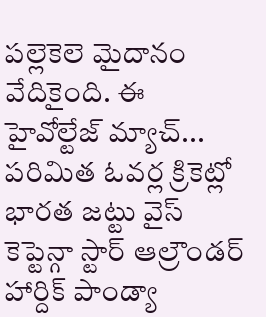పల్లెకెలె మైదానం వేదికైంది. ఈ హైవోల్టేజ్ మ్యాచ్...
పరిమిత ఓవర్ల క్రికెట్లో భారత జట్టు వైస్ కెప్టెన్గా స్టార్ ఆల్రౌండర్ హార్దిక్ పాండ్యా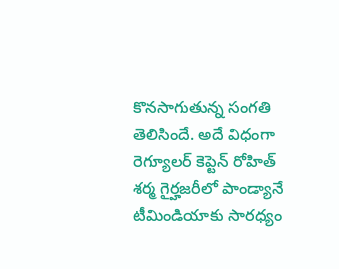కొనసాగుతున్న సంగతి తెలిసిందే. అదే విధంగా రెగ్యూలర్ కెప్టెన్ రోహిత్ శర్మ గైర్హజరీలో పాండ్యానే టీమిండియాకు సారధ్యం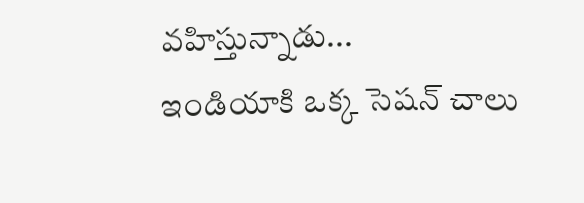వహిస్తున్నాడు...
ఇండియాకి ఒక్క సెషన్ చాలు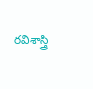రవిశాస్త్రి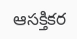ఆసక్తికర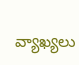వ్యాఖ్యలు